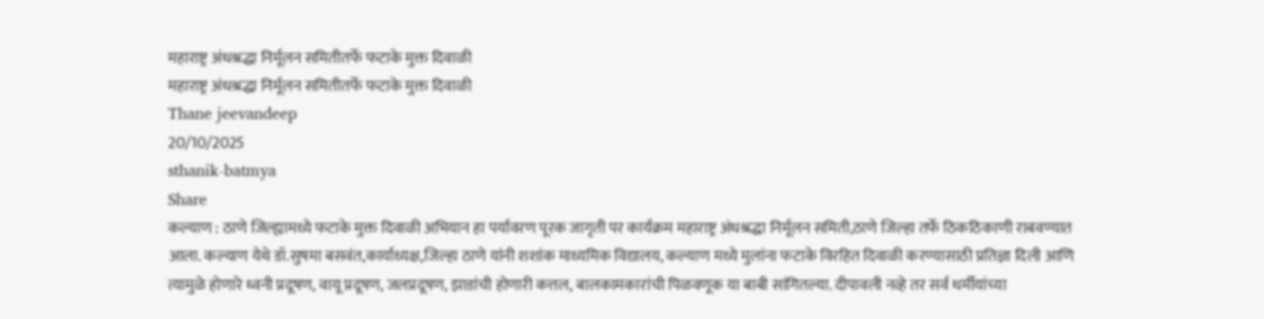महाराष्ट्र अंधश्रद्धा निर्मूलन समितीतर्फे फटाके मुक्त दिवाळी
महाराष्ट्र अंधश्रद्धा निर्मूलन समितीतर्फे फटाके मुक्त दिवाळी
Thane jeevandeep
20/10/2025
sthanik-batmya
Share
कल्याण : ठाणे जिल्ह्यामध्ये फटाके मुक्त दिवाळी अभियान हा पर्यावरण पूरक जागृती पर कार्यक्रम महाराष्ट्र अंधश्रद्धा निर्मूलन समिती,ठाणे जिल्हा तर्फे ठिकठिकाणी राबवण्यात आला. कल्याण येथे डॉ.सुषमा बसवंत,कार्याध्यक्ष,जिल्हा ठाणे यांनी शशांक माध्यमिक विद्यालय, कल्याण मध्ये मुलांना फटाके विरहित दिवाळी करण्यासाठी प्रतिज्ञा दिली आणि त्यामुळे होणारे ध्वनी प्रदूषण, वायू प्रदूषण, जलप्रदूषण, झाडांची होणारी कत्तल, बालकामकारांची पिळवणूक या बाबी सांगितल्या. दीपावली नव्हे तर सर्व धर्मीयांच्या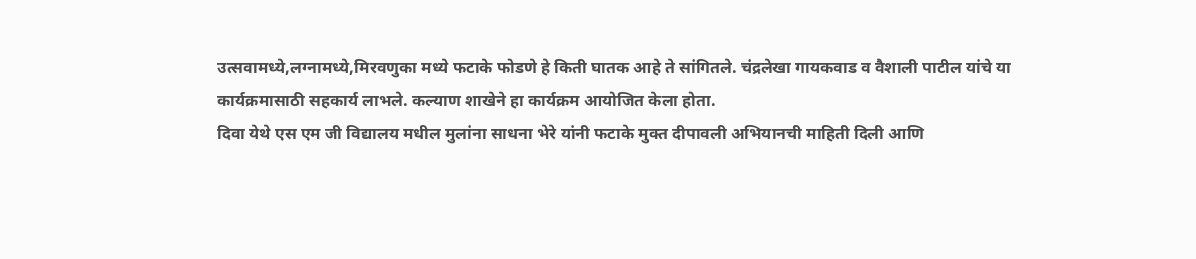उत्सवामध्ये,लग्नामध्ये,मिरवणुका मध्ये फटाके फोडणे हे किती घातक आहे ते सांगितले. चंद्रलेखा गायकवाड व वैशाली पाटील यांचे या कार्यक्रमासाठी सहकार्य लाभले. कल्याण शाखेने हा कार्यक्रम आयोजित केला होता.
दिवा येथे एस एम जी विद्यालय मधील मुलांना साधना भेरे यांनी फटाके मुक्त दीपावली अभियानची माहिती दिली आणि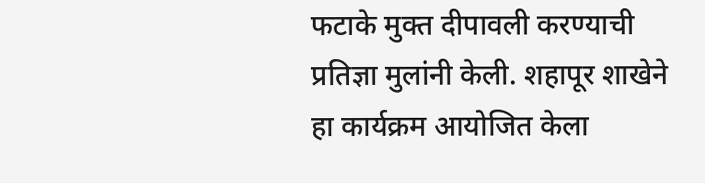फटाके मुक्त दीपावली करण्याची प्रतिज्ञा मुलांनी केली. शहापूर शाखेने हा कार्यक्रम आयोजित केला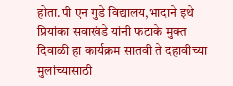होता.पी एन गुडे विद्यालय,भादाने इथे प्रियांका सवाखंडे यांनी फटाके मुक्त दिवाळी हा कार्यक्रम सातवी ते दहावीच्या मुलांच्यासाठी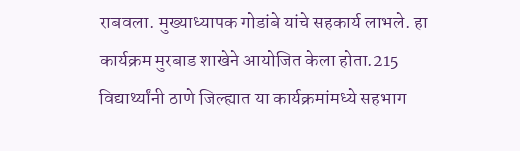राबवला. मुख्याध्यापक गोडांबे यांचे सहकार्य लाभले. हा कार्यक्रम मुरबाड शाखेने आयोजित केला होता.215 विद्यार्थ्यांनी ठाणे जिल्ह्यात या कार्यक्रमांमध्ये सहभाग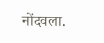नोंदवला.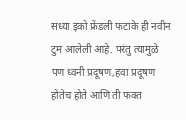सध्या इको फ्रेंडली फटाके ही नवीन टुम आलेली आहे. परंतु त्यामुळे पण ध्वनी प्रदूषण,हवा प्रदूषण होतेच होते आणि ती फक्त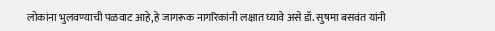लोकांना भुलवण्याची पळवाट आहे,हे जागरूक नागरिकांनी लक्षात घ्यावे असे डॉ. सुषमा बसवंत यांनी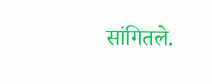सांगितले.